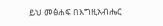ይህ መፅሐፍ በእግዚአብሔር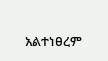አልተነፀረም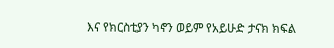እና የክርስቲያን ካኖን ወይም የአይሁድ ታናክ ክፍል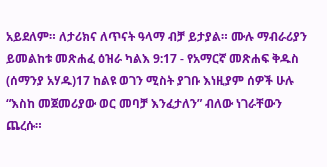አይደለም። ለታሪክና ለጥናት ዓላማ ብቻ ይታያል። ሙሉ ማብራሪያን ይመልከቱ መጽሐፈ ዕዝራ ካልእ 9:17 - የአማርኛ መጽሐፍ ቅዱስ (ሰማንያ አሃዱ)17 ከልዩ ወገን ሚስት ያገቡ እነዚያም ሰዎች ሁሉ “እስከ መጀመሪያው ወር መባቻ እንፈታለን” ብለው ነገራቸውን ጨረሱ።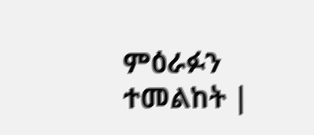ምዕራፉን ተመልከት |